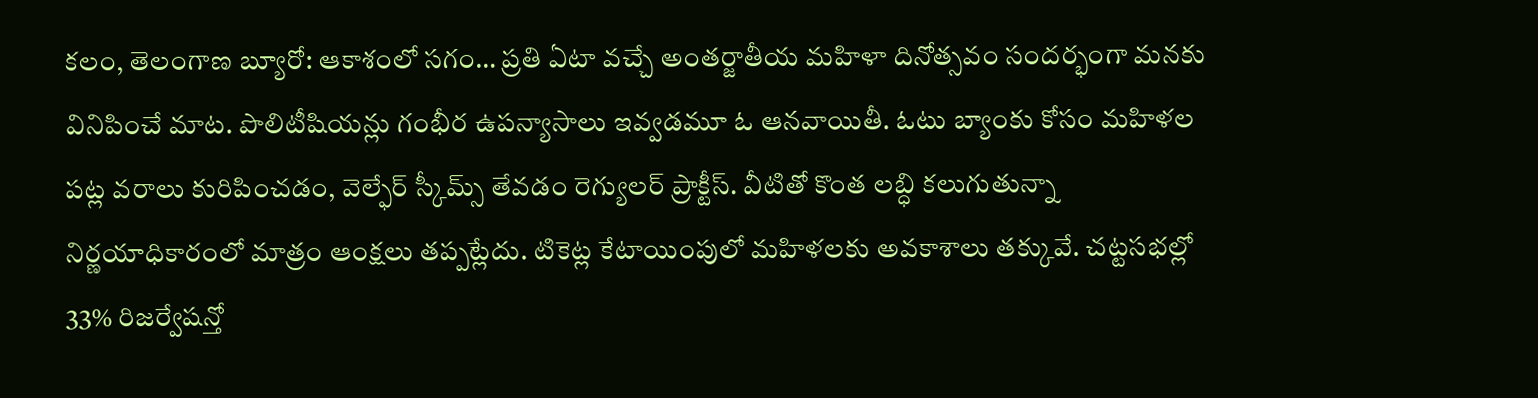కలం, తెలంగాణ బ్యూరో: ఆకాశంలో సగం… ప్రతి ఏటా వచ్చే అంతర్జాతీయ మహిళా దినోత్సవం సందర్భంగా మనకు వినిపించే మాట. పొలిటీషియన్లు గంభీర ఉపన్యాసాలు ఇవ్వడమూ ఓ ఆనవాయితీ. ఓటు బ్యాంకు కోసం మహిళల పట్ల వరాలు కురిపించడం, వెల్ఫేర్ స్కీమ్స్ తేవడం రెగ్యులర్ ప్రాక్టీస్. వీటితో కొంత లబ్ధి కలుగుతున్నా నిర్ణయాధికారంలో మాత్రం ఆంక్షలు తప్పట్లేదు. టికెట్ల కేటాయింపులో మహిళలకు అవకాశాలు తక్కువే. చట్టసభల్లో 33% రిజర్వేషన్తో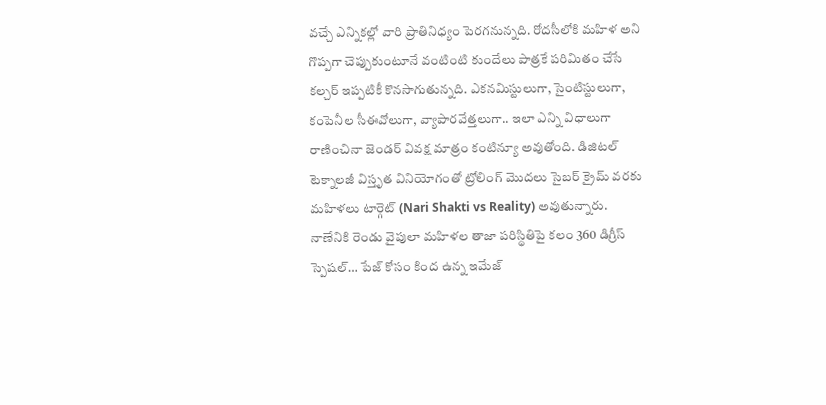వచ్చే ఎన్నికల్లో వారి ప్రాతినిధ్యం పెరగనున్నది. రోదసీలోకి మహిళ అని గొప్పగా చెప్పుకుంటూనే వంటింటి కుందేలు పాత్రకే పరిమితం చేసే కల్చర్ ఇప్పటికీ కొనసాగుతున్నది. ఎకనమిస్టులుగా, సైంటిస్టులుగా, కంపెనీల సీఈవోలుగా, వ్యాపారవేత్తలుగా.. ఇలా ఎన్ని విధాలుగా రాణించినా జెండర్ వివక్ష మాత్రం కంటిన్యూ అవుతోంది. డిజిటల్ టెక్నాలజీ విస్తృత వినియోగంతో ట్రోలింగ్ మొదలు సైబర్ క్రైమ్ వరకు మహిళలు టార్గెట్ (Nari Shakti vs Reality) అవుతున్నారు.
నాణేనికి రెండు వైపులా మహిళల తాజా పరిస్థితిపై కలం 360 డిగ్రీస్ స్పెషల్… పేజ్ కోసం కింద ఉన్న ఇమేజ్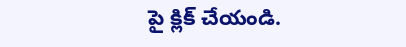పై క్లిక్ చేయండి.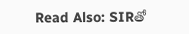Read Also: SIRతో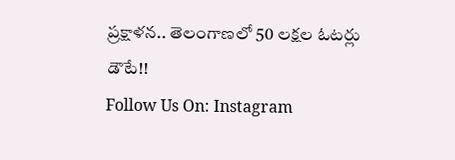ప్రక్షాళన.. తెలంగాణలో 50 లక్షల ఓటర్లు డౌటే!!
Follow Us On: Instagram